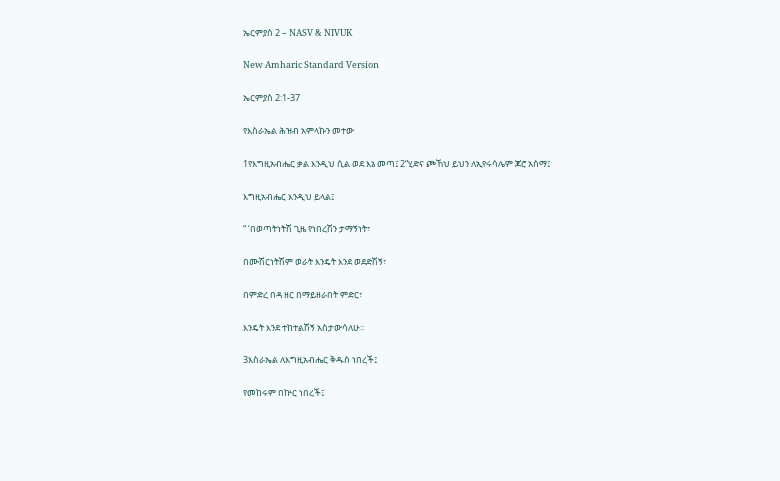ኤርምያስ 2 – NASV & NIVUK

New Amharic Standard Version

ኤርምያስ 2:1-37

የእስራኤል ሕዝብ አምላኩን መተው

1የእግዚአብሔር ቃል እንዲህ ሲል ወደ እኔ መጣ፤ 2“ሂድና ጮኸህ ይህን ለኢየሩሳሌም ጆሮ አሰማ፤

እግዚአብሔር እንዲህ ይላል፤

“ ‘በወጣትነትሽ ጊዜ የነበረሽን ታማኝነት፣

በሙሽርነትሽም ወራት እንዴት እንደ ወደድሽኝ፣

በምድረ በዳ ዘር በማይዘራበት ምድር፣

እንዴት እንደ ተከተልሽኝ አስታውሳለሁ።

3እስራኤል ለእግዚአብሔር ቅዱስ ነበረች፤

የመከሩም በኵር ነበረች፤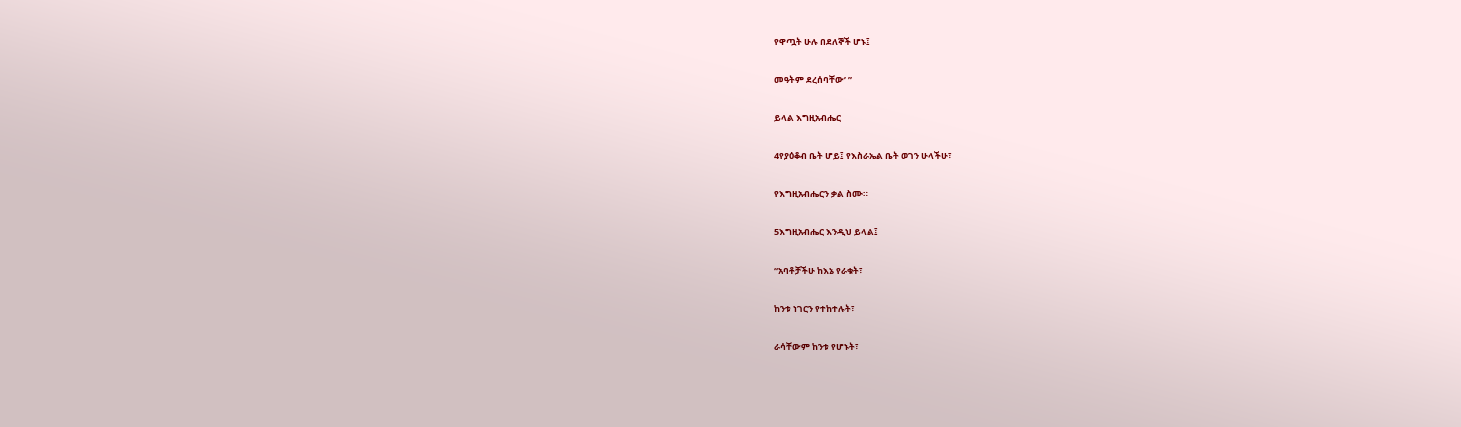የዋጧት ሁሉ በደለኞች ሆኑ፤

መዓትም ደረሰባቸው’ ”

ይላል እግዚአብሔር

4የያዕቆብ ቤት ሆይ፤ የእስራኤል ቤት ወገን ሁላችሁ፣

የእግዚአብሔርን ቃል ስሙ።

5እግዚአብሔር እንዲህ ይላል፤

“አባቶቻችሁ ከእኔ የራቁት፣

ከንቱ ነገርን የተከተሉት፣

ራሳቸውም ከንቱ የሆኑት፣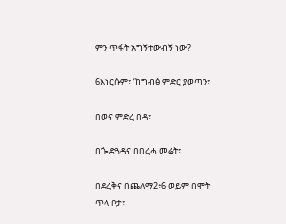ምን ጥፋት አግኝተውብኝ ነው?

6እነርሱም፣ ‘ከግብፅ ምድር ያወጣን፣

በወና ምድረ በዳ፣

በጐድጓዳና በበረሓ መሬት፣

በደረቅና በጨለማ2፥6 ወይም በሞት ጥላ ቦታ፣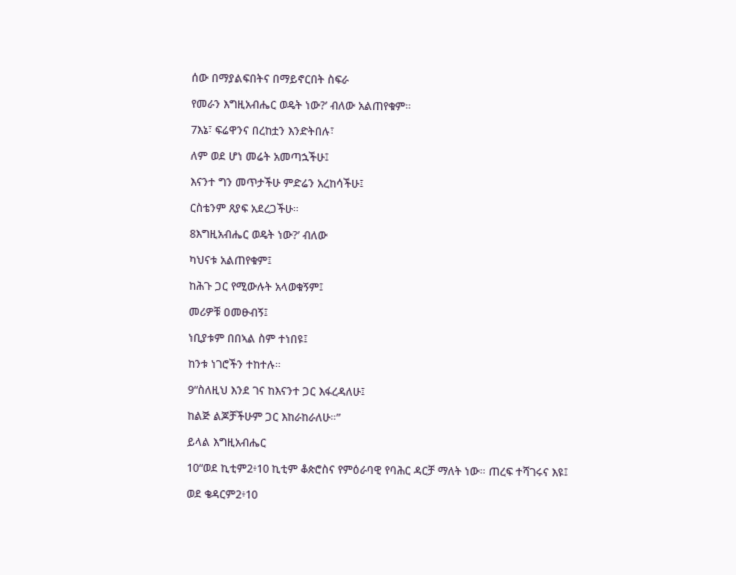ሰው በማያልፍበትና በማይኖርበት ስፍራ

የመራን እግዚአብሔር ወዴት ነው?’ ብለው አልጠየቁም።

7እኔ፣ ፍሬዋንና በረከቷን እንድትበሉ፣

ለም ወደ ሆነ መሬት አመጣኋችሁ፤

እናንተ ግን መጥታችሁ ምድሬን አረከሳችሁ፤

ርስቴንም ጸያፍ አደረጋችሁ።

8እግዚአብሔር ወዴት ነው?’ ብለው

ካህናቱ አልጠየቁም፤

ከሕጉ ጋር የሚውሉት አላወቁኝም፤

መሪዎቹ ዐመፁብኝ፤

ነቢያቱም በበኣል ስም ተነበዩ፤

ከንቱ ነገሮችን ተከተሉ።

9“ስለዚህ እንደ ገና ከእናንተ ጋር እፋረዳለሁ፤

ከልጅ ልጆቻችሁም ጋር እከራከራለሁ።”

ይላል እግዚአብሔር

10“ወደ ኪቲም2፥10 ኪቲም ቆጵሮስና የምዕራባዊ የባሕር ዳርቻ ማለት ነው። ጠረፍ ተሻገሩና እዩ፤

ወደ ቄዳርም2፥10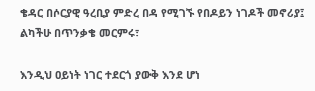ቄዳር በሶርያዊ ዓረቢያ ምድረ በዳ የሚገኙ የበዶይን ነገዶች መኖሪያ፤ ልካችሁ በጥንቃቄ መርምሩ፣

እንዲህ ዐይነት ነገር ተደርጎ ያውቅ እንደ ሆነ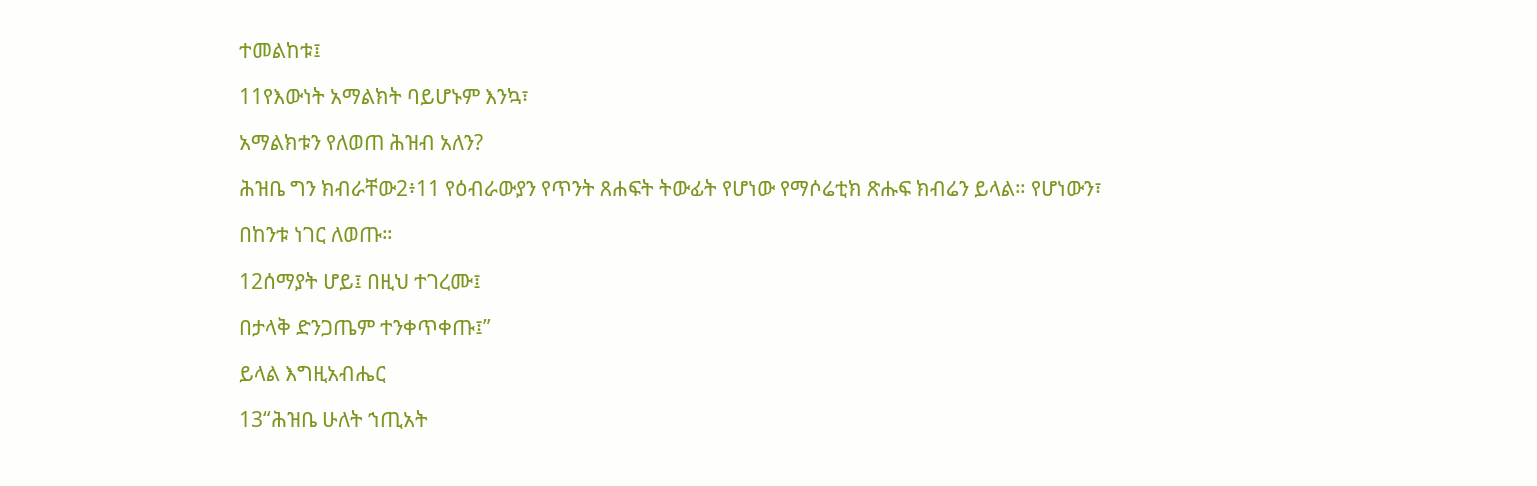ተመልከቱ፤

11የእውነት አማልክት ባይሆኑም እንኳ፣

አማልክቱን የለወጠ ሕዝብ አለን?

ሕዝቤ ግን ክብራቸው2፥11 የዕብራውያን የጥንት ጸሐፍት ትውፊት የሆነው የማሶሬቲክ ጽሑፍ ክብሬን ይላል። የሆነውን፣

በከንቱ ነገር ለወጡ።

12ሰማያት ሆይ፤ በዚህ ተገረሙ፤

በታላቅ ድንጋጤም ተንቀጥቀጡ፤”

ይላል እግዚአብሔር

13“ሕዝቤ ሁለት ኀጢአት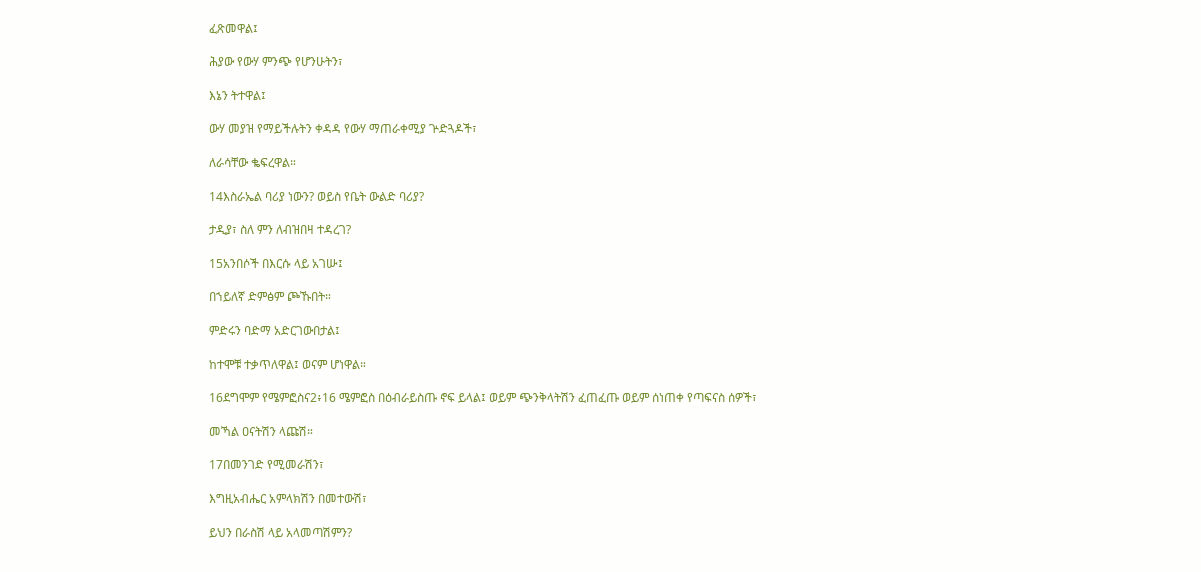ፈጽመዋል፤

ሕያው የውሃ ምንጭ የሆንሁትን፣

እኔን ትተዋል፤

ውሃ መያዝ የማይችሉትን ቀዳዳ የውሃ ማጠራቀሚያ ጕድጓዶች፣

ለራሳቸው ቈፍረዋል።

14እስራኤል ባሪያ ነውን? ወይስ የቤት ውልድ ባሪያ?

ታዲያ፣ ስለ ምን ለብዝበዛ ተዳረገ?

15አንበሶች በእርሱ ላይ አገሡ፤

በኀይለኛ ድምፅም ጮኹበት።

ምድሩን ባድማ አድርገውበታል፤

ከተሞቹ ተቃጥለዋል፤ ወናም ሆነዋል።

16ደግሞም የሜምፎስና2፥16 ሜምፎስ በዕብራይስጡ ኖፍ ይላል፤ ወይም ጭንቅላትሽን ፈጠፈጡ ወይም ሰነጠቀ የጣፍናስ ሰዎች፣

መኻል ዐናትሽን ላጩሽ።

17በመንገድ የሚመራሽን፣

እግዚአብሔር አምላክሽን በመተውሽ፣

ይህን በራስሽ ላይ አላመጣሽምን?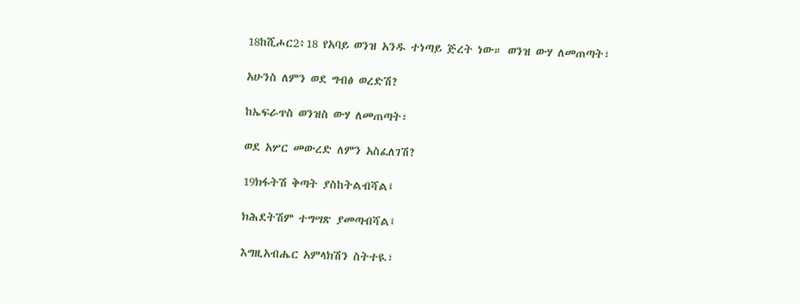18ከሺሖር2፥18 የአባይ ወንዝ አንዱ ተነጣይ ጅረት ነው። ወንዝ ውሃ ለመጠጣት፣

አሁንስ ለምን ወደ ግብፅ ወረድሽ?

ከኤፍራጥስ ወንዝስ ውሃ ለመጠጣት፣

ወደ አሦር መውረድ ለምን አስፈለገሽ?

19ክፋትሽ ቅጣት ያስከትልብሻል፤

ክሕደትሽም ተግሣጽ ያመጣብሻል፤

እግዚአብሔር አምላክሽን ስትተዪ፣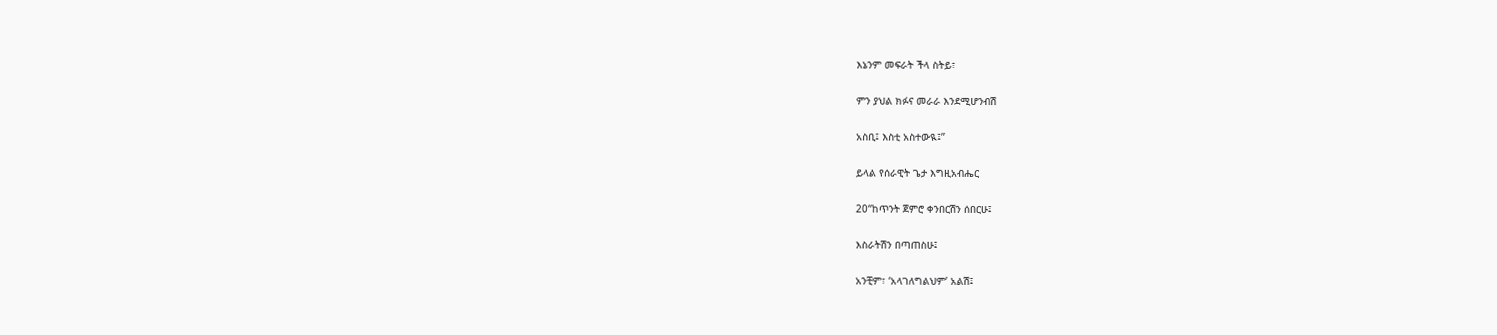እኔንም መፍራት ችላ ስትይ፣

ምን ያህል ክፉና መራራ እንደሚሆንብሽ

አስቢ፤ እስቲ አስተውዪ፤”

ይላል የሰራዊት ጌታ እግዚአብሔር

20“ከጥንት ጀምሮ ቀንበርሽን ሰበርሁ፤

እስራትሽን በጣጠስሁ፤

አንቺም፣ ‘አላገለግልህም’ አልሽ፤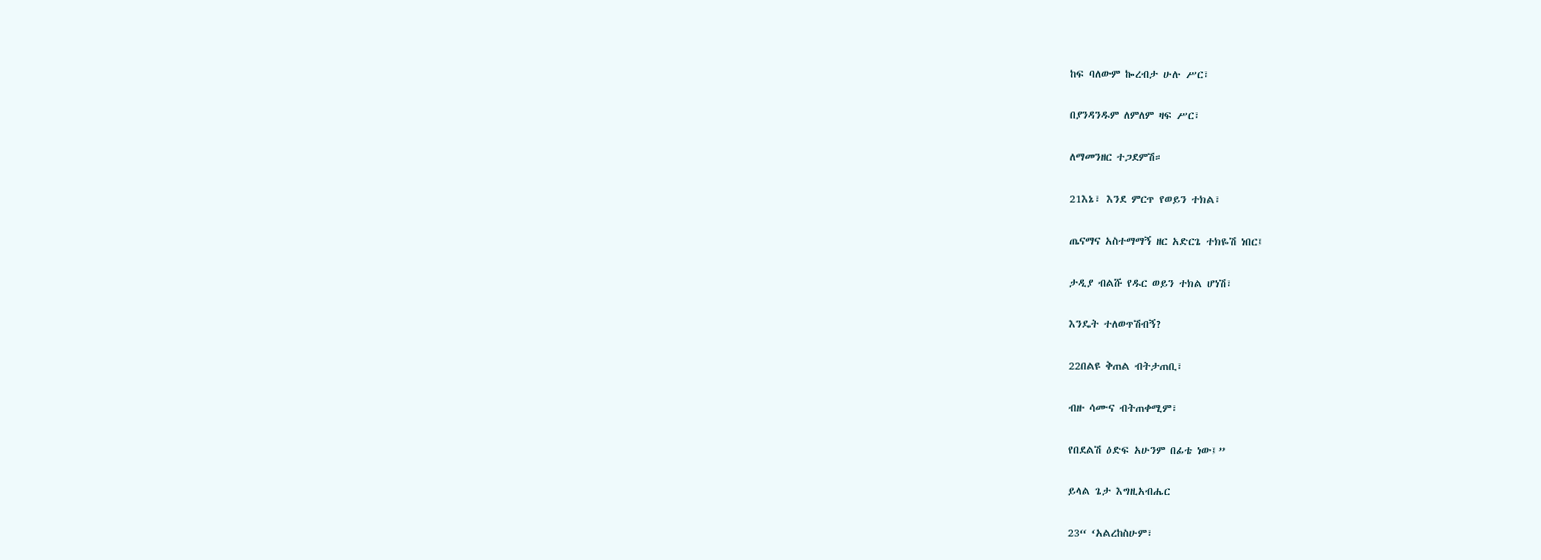ከፍ ባለውም ኰረብታ ሁሉ ሥር፣

በያንዳንዱም ለምለም ዛፍ ሥር፣

ለማመንዘር ተጋደምሽ።

21እኔ፣ እንደ ምርጥ የወይን ተክል፣

ጤናማና አስተማማኝ ዘር አድርጌ ተክዬሽ ነበር፤

ታዲያ ብልሹ የዱር ወይን ተክል ሆነሽ፣

እንዴት ተለወጥሽብኝ?

22በልዩ ቅጠል ብትታጠቢ፣

ብዙ ሳሙና ብትጠቀሚም፣

የበደልሽ ዕድፍ አሁንም በፊቴ ነው፤”

ይላል ጌታ እግዚአብሔር

23“ ‘አልረከስሁም፣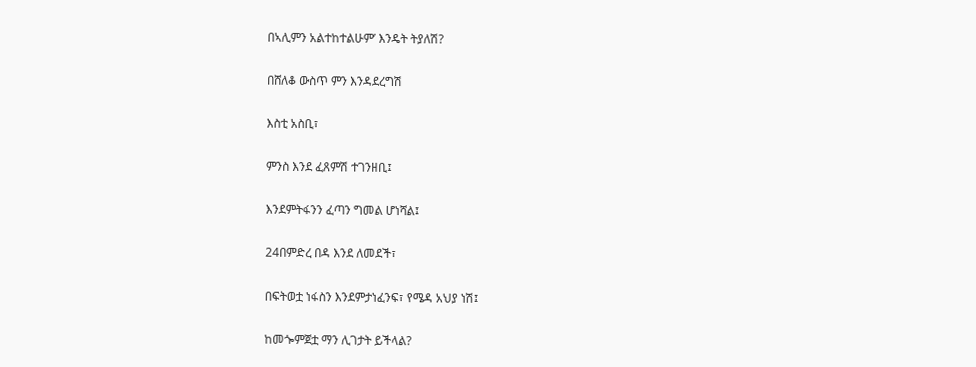በኣሊምን አልተከተልሁም’ እንዴት ትያለሽ?

በሸለቆ ውስጥ ምን እንዳደረግሽ

እስቲ አስቢ፣

ምንስ እንደ ፈጸምሽ ተገንዘቢ፤

እንደምትፋንን ፈጣን ግመል ሆነሻል፤

24በምድረ በዳ እንደ ለመደች፣

በፍትወቷ ነፋስን እንደምታነፈንፍ፣ የሜዳ አህያ ነሽ፤

ከመጐምጀቷ ማን ሊገታት ይችላል?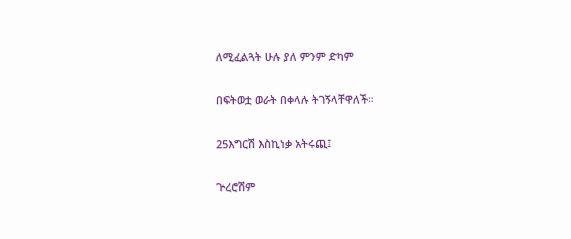ለሚፈልጓት ሁሉ ያለ ምንም ድካም

በፍትወቷ ወራት በቀላሉ ትገኝላቸዋለች።

25እግርሽ እስኪነቃ አትሩጪ፤

ጕረሮሽም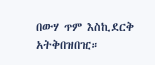በውሃ ጥም እስኪደርቅ አትቅበዝበዢ።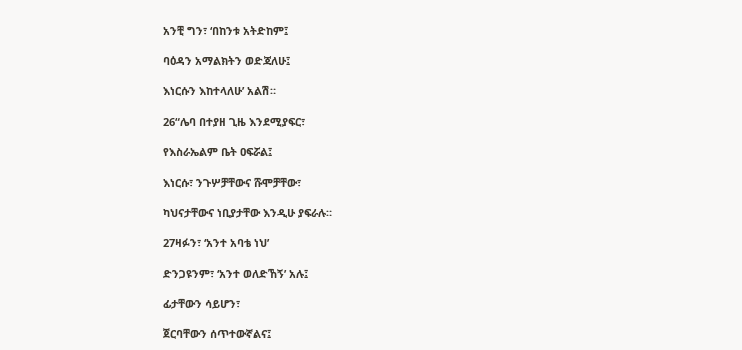አንቺ ግን፣ ‘በከንቱ አትድከም፤

ባዕዳን አማልክትን ወድጃለሁ፤

እነርሱን እከተላለሁ’ አልሽ።

26“ሌባ በተያዘ ጊዜ እንደሚያፍር፣

የእስራኤልም ቤት ዐፍሯል፤

እነርሱ፣ ንጉሦቻቸውና ሹሞቻቸው፣

ካህናታቸውና ነቢያታቸው እንዲሁ ያፍራሉ።

27ዛፉን፣ ‘አንተ አባቴ ነህ’

ድንጋዩንም፣ ‘አንተ ወለድኸኝ’ አሉ፤

ፊታቸውን ሳይሆን፣

ጀርባቸውን ሰጥተውኛልና፤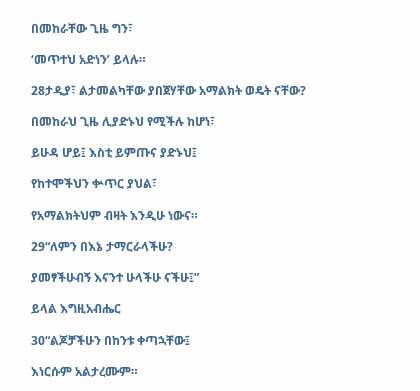በመከራቸው ጊዜ ግን፣

‘መጥተህ አድነን’ ይላሉ።

28ታዲያ፣ ልታመልካቸው ያበጀሃቸው አማልክት ወዴት ናቸው?

በመከራህ ጊዜ ሊያድኑህ የሚችሉ ከሆነ፣

ይሁዳ ሆይ፤ እስቲ ይምጡና ያድኑህ፤

የከተሞችህን ቍጥር ያህል፣

የአማልክትህም ብዛት እንዲሁ ነውና።

29“ለምን በእኔ ታማርራላችሁ?

ያመፃችሁብኝ እናንተ ሁላችሁ ናችሁ፤”

ይላል እግዚአብሔር

30“ልጆቻችሁን በከንቱ ቀጣኋቸው፤

እነርሱም አልታረሙም።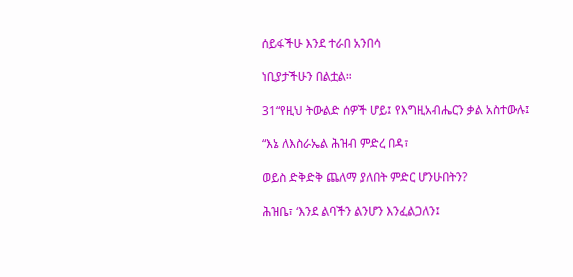ሰይፋችሁ እንደ ተራበ አንበሳ

ነቢያታችሁን በልቷል።

31“የዚህ ትውልድ ሰዎች ሆይ፤ የእግዚአብሔርን ቃል አስተውሉ፤

“እኔ ለእስራኤል ሕዝብ ምድረ በዳ፣

ወይስ ድቅድቅ ጨለማ ያለበት ምድር ሆንሁበትን?

ሕዝቤ፣ ‘እንደ ልባችን ልንሆን እንፈልጋለን፤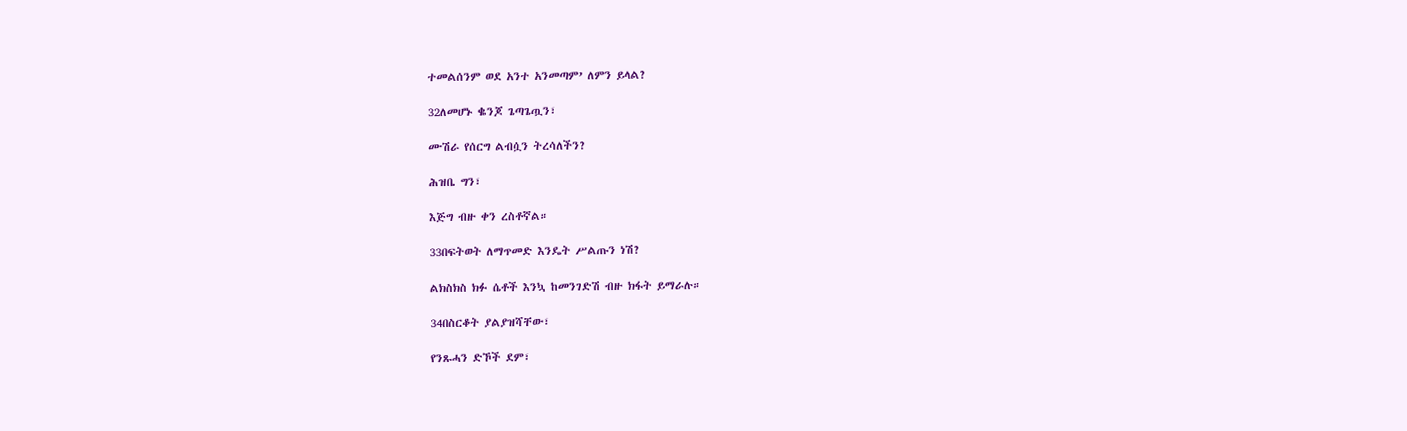ተመልሰንም ወደ አንተ አንመጣም’ ለምን ይላል?

32ለመሆኑ ቈንጆ ጌጣጌጧን፣

ሙሽራ የሰርግ ልብሷን ትረሳለችን?

ሕዝቤ ግን፣

እጅግ ብዙ ቀን ረስቶኛል።

33በፍትወት ለማጥመድ እንዴት ሥልጡን ነሽ?

ልክስክስ ክፉ ሴቶች እንኳ ከመንገድሽ ብዙ ክፋት ይማራሉ።

34በስርቆት ያልያዝሻቸው፣

የንጹሓን ድኾች ደም፣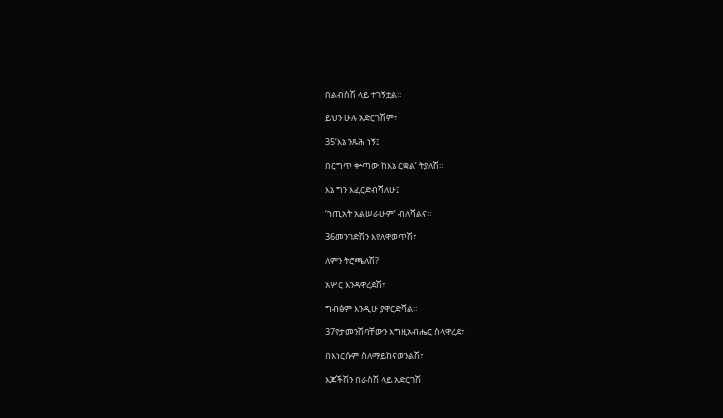በልብስሽ ላይ ተገኝቷል።

ይህን ሁሉ አድርገሽም፣

35‘እኔ ንጹሕ ነኝ፤

በርግጥ ቍጣው ከእኔ ርቋል’ ትያለሽ።

እኔ ግን እፈርድብሻለሁ፤

‘ኀጢአት አልሠራሁም’ ብለሻልና።

36መንገድሽን እየለዋወጥሽ፣

ለምን ትሮጫለሽ?

አሦር እንዳዋረደሽ፣

ግብፅም እንዲሁ ያዋርድሻል።

37የታመንሽባቸውን እግዚአብሔር ስላዋረደ፣

በእነርሱም ስለማይከናወንልሽ፣

እጆችሽን በራስሽ ላይ አድርገሽ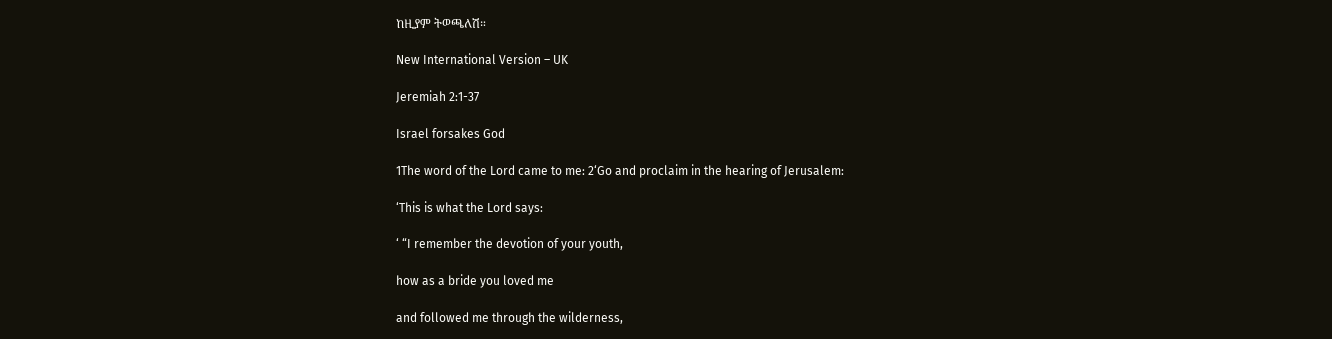ከዚያም ትወጫለሽ።

New International Version – UK

Jeremiah 2:1-37

Israel forsakes God

1The word of the Lord came to me: 2‘Go and proclaim in the hearing of Jerusalem:

‘This is what the Lord says:

‘ “I remember the devotion of your youth,

how as a bride you loved me

and followed me through the wilderness,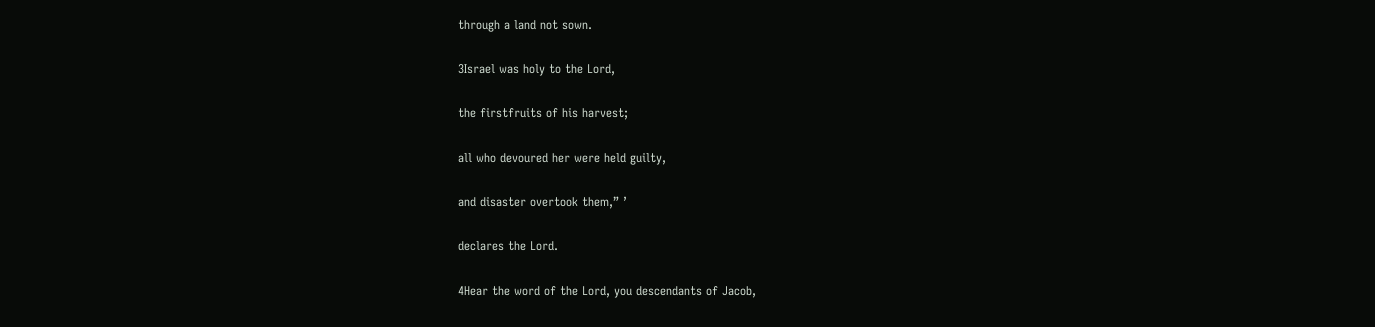through a land not sown.

3Israel was holy to the Lord,

the firstfruits of his harvest;

all who devoured her were held guilty,

and disaster overtook them,” ’

declares the Lord.

4Hear the word of the Lord, you descendants of Jacob,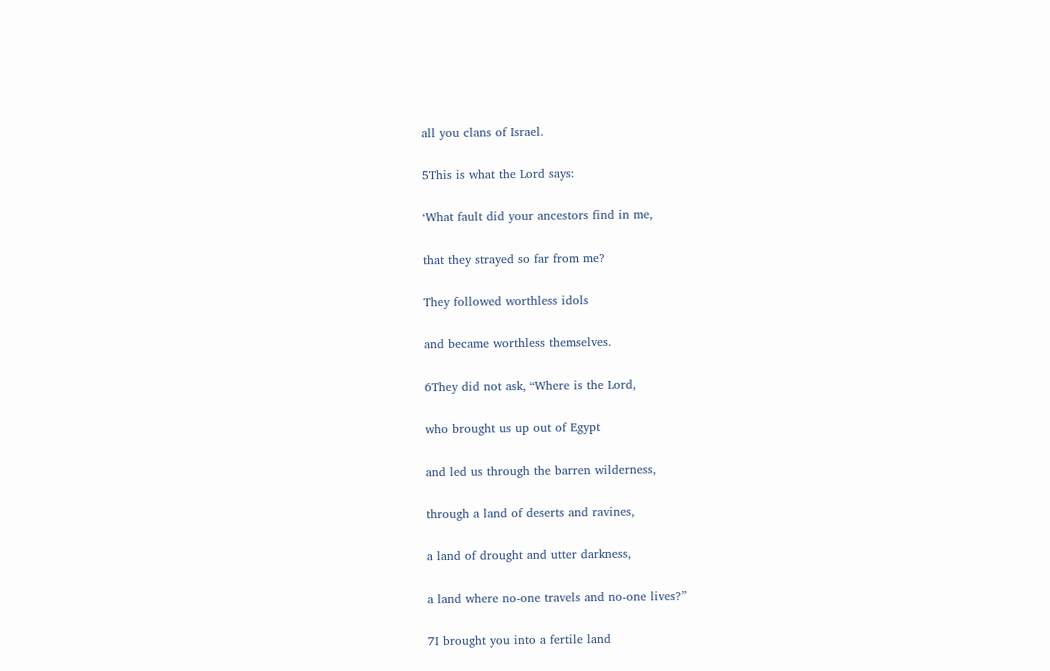all you clans of Israel.

5This is what the Lord says:

‘What fault did your ancestors find in me,

that they strayed so far from me?

They followed worthless idols

and became worthless themselves.

6They did not ask, “Where is the Lord,

who brought us up out of Egypt

and led us through the barren wilderness,

through a land of deserts and ravines,

a land of drought and utter darkness,

a land where no-one travels and no-one lives?”

7I brought you into a fertile land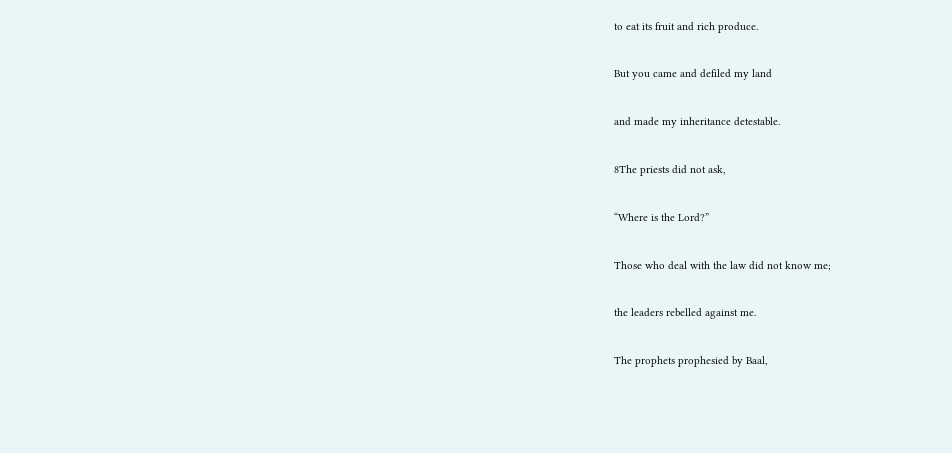to eat its fruit and rich produce.

But you came and defiled my land

and made my inheritance detestable.

8The priests did not ask,

“Where is the Lord?”

Those who deal with the law did not know me;

the leaders rebelled against me.

The prophets prophesied by Baal,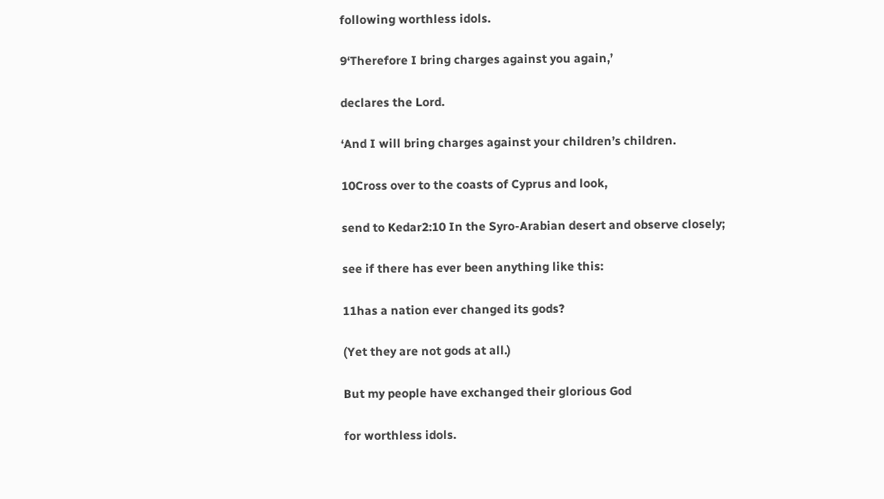following worthless idols.

9‘Therefore I bring charges against you again,’

declares the Lord.

‘And I will bring charges against your children’s children.

10Cross over to the coasts of Cyprus and look,

send to Kedar2:10 In the Syro-Arabian desert and observe closely;

see if there has ever been anything like this:

11has a nation ever changed its gods?

(Yet they are not gods at all.)

But my people have exchanged their glorious God

for worthless idols.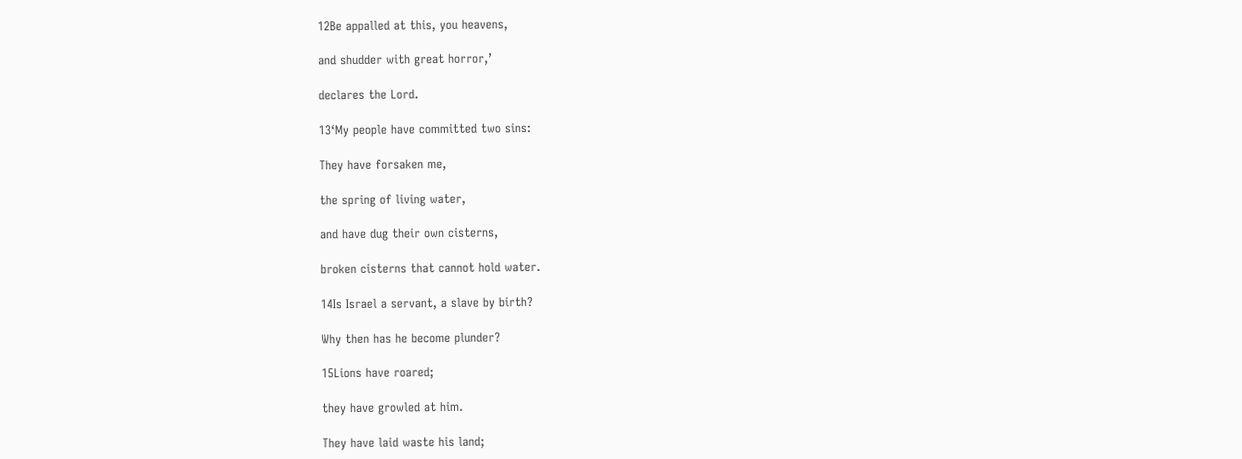12Be appalled at this, you heavens,

and shudder with great horror,’

declares the Lord.

13‘My people have committed two sins:

They have forsaken me,

the spring of living water,

and have dug their own cisterns,

broken cisterns that cannot hold water.

14Is Israel a servant, a slave by birth?

Why then has he become plunder?

15Lions have roared;

they have growled at him.

They have laid waste his land;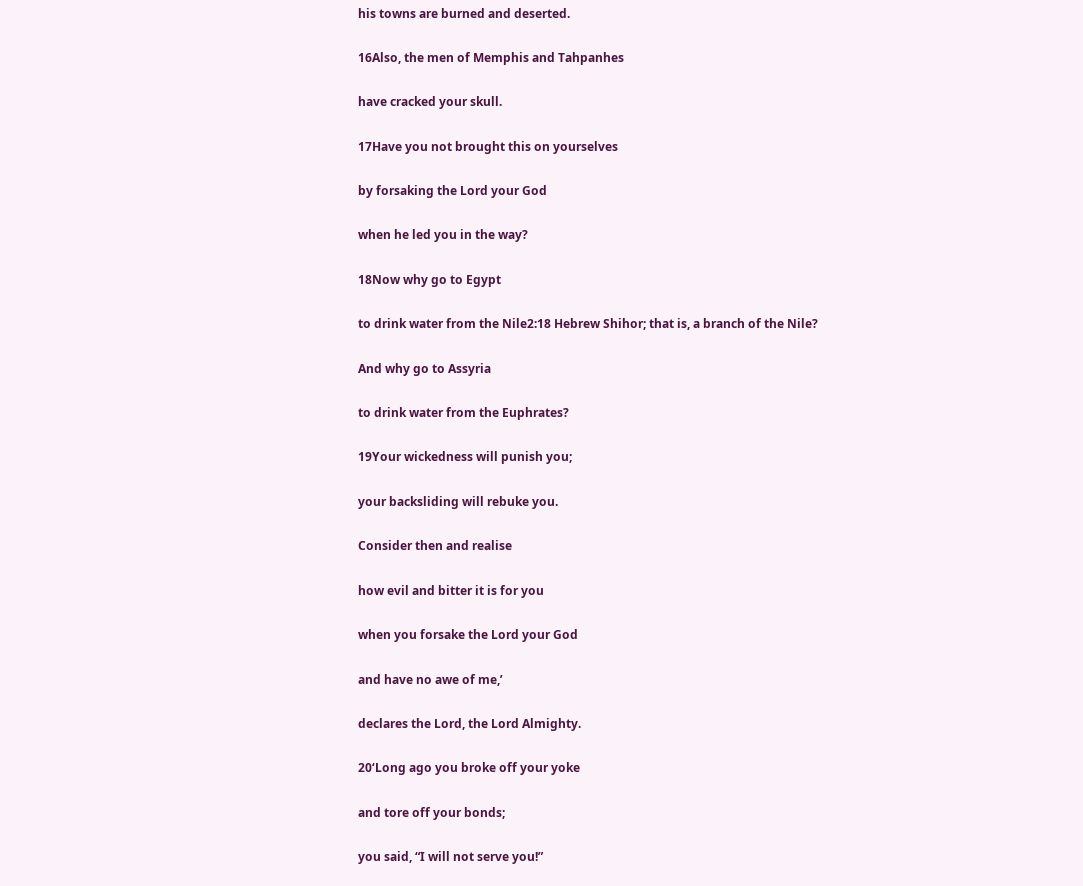his towns are burned and deserted.

16Also, the men of Memphis and Tahpanhes

have cracked your skull.

17Have you not brought this on yourselves

by forsaking the Lord your God

when he led you in the way?

18Now why go to Egypt

to drink water from the Nile2:18 Hebrew Shihor; that is, a branch of the Nile?

And why go to Assyria

to drink water from the Euphrates?

19Your wickedness will punish you;

your backsliding will rebuke you.

Consider then and realise

how evil and bitter it is for you

when you forsake the Lord your God

and have no awe of me,’

declares the Lord, the Lord Almighty.

20‘Long ago you broke off your yoke

and tore off your bonds;

you said, “I will not serve you!”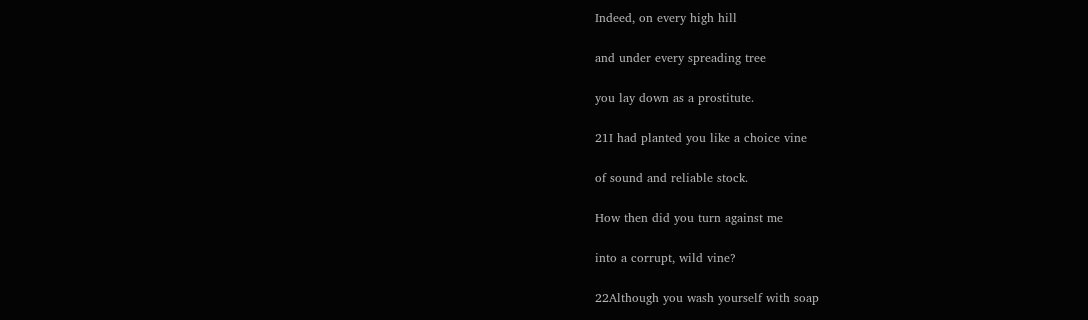Indeed, on every high hill

and under every spreading tree

you lay down as a prostitute.

21I had planted you like a choice vine

of sound and reliable stock.

How then did you turn against me

into a corrupt, wild vine?

22Although you wash yourself with soap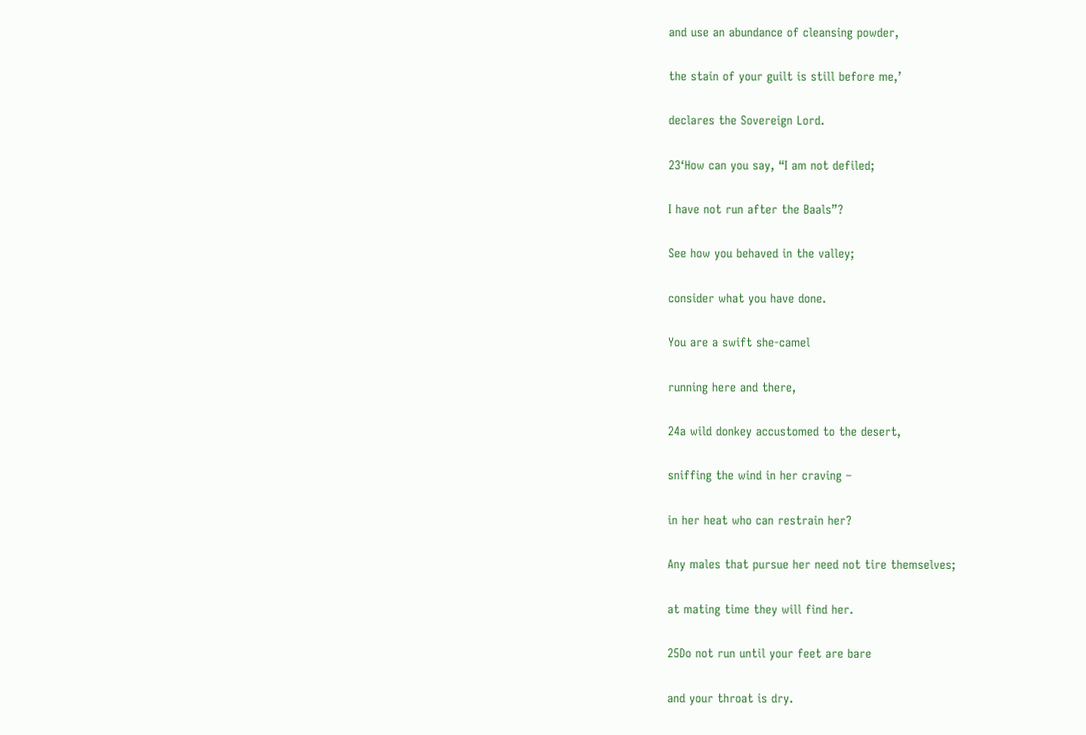and use an abundance of cleansing powder,

the stain of your guilt is still before me,’

declares the Sovereign Lord.

23‘How can you say, “I am not defiled;

I have not run after the Baals”?

See how you behaved in the valley;

consider what you have done.

You are a swift she-camel

running here and there,

24a wild donkey accustomed to the desert,

sniffing the wind in her craving –

in her heat who can restrain her?

Any males that pursue her need not tire themselves;

at mating time they will find her.

25Do not run until your feet are bare

and your throat is dry.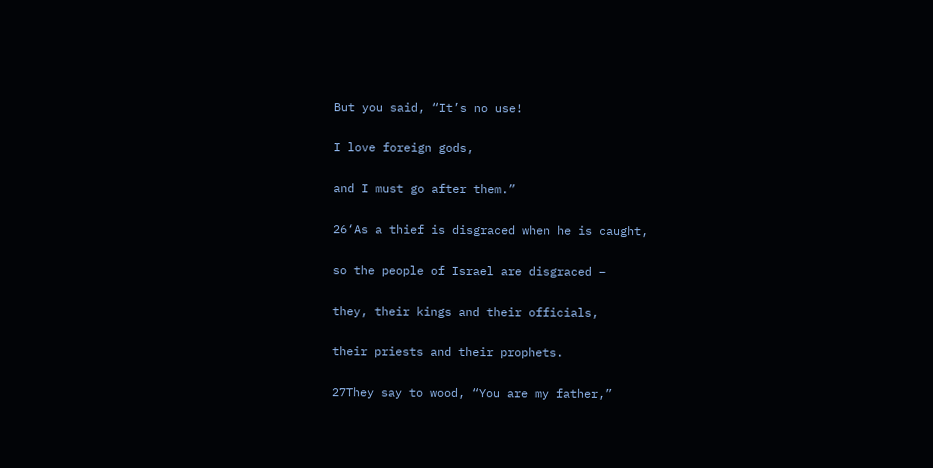But you said, “It’s no use!

I love foreign gods,

and I must go after them.”

26‘As a thief is disgraced when he is caught,

so the people of Israel are disgraced –

they, their kings and their officials,

their priests and their prophets.

27They say to wood, “You are my father,”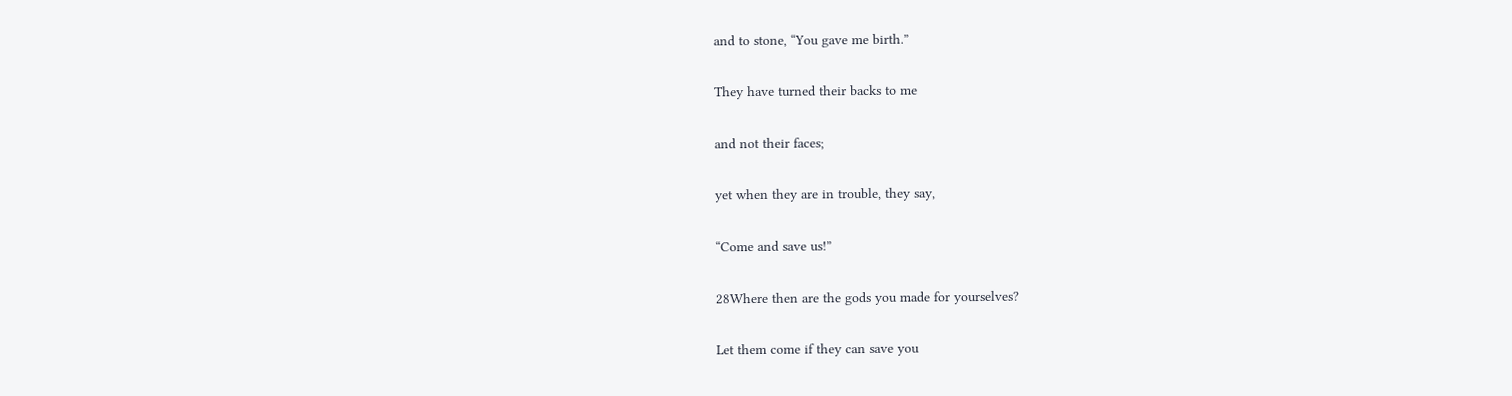and to stone, “You gave me birth.”

They have turned their backs to me

and not their faces;

yet when they are in trouble, they say,

“Come and save us!”

28Where then are the gods you made for yourselves?

Let them come if they can save you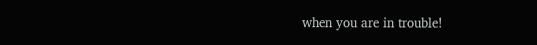when you are in trouble!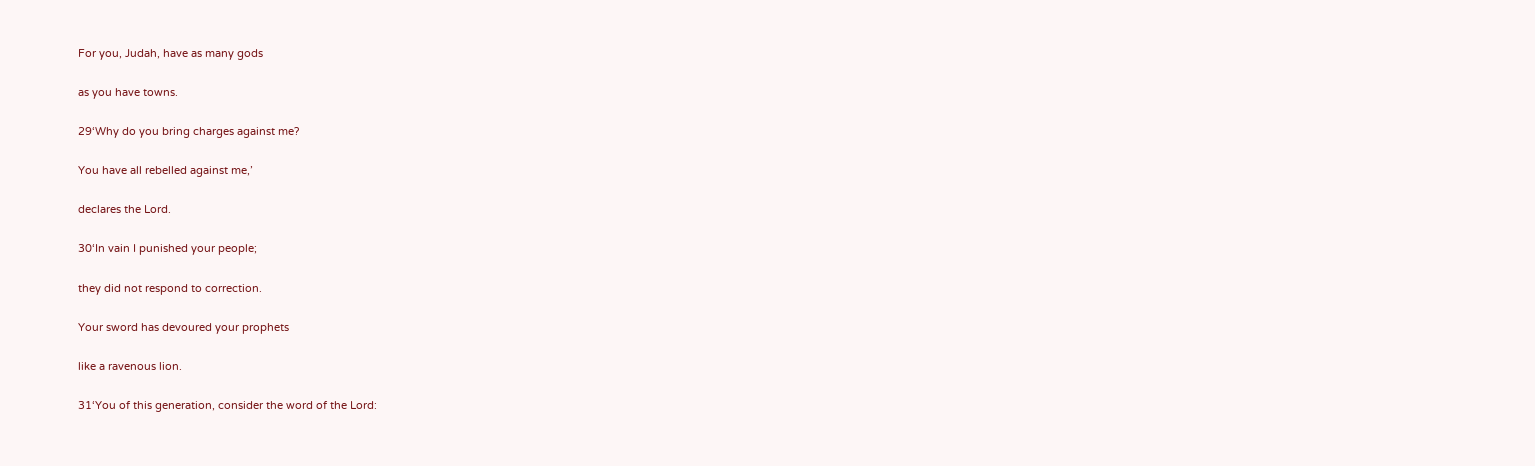For you, Judah, have as many gods

as you have towns.

29‘Why do you bring charges against me?

You have all rebelled against me,’

declares the Lord.

30‘In vain I punished your people;

they did not respond to correction.

Your sword has devoured your prophets

like a ravenous lion.

31‘You of this generation, consider the word of the Lord: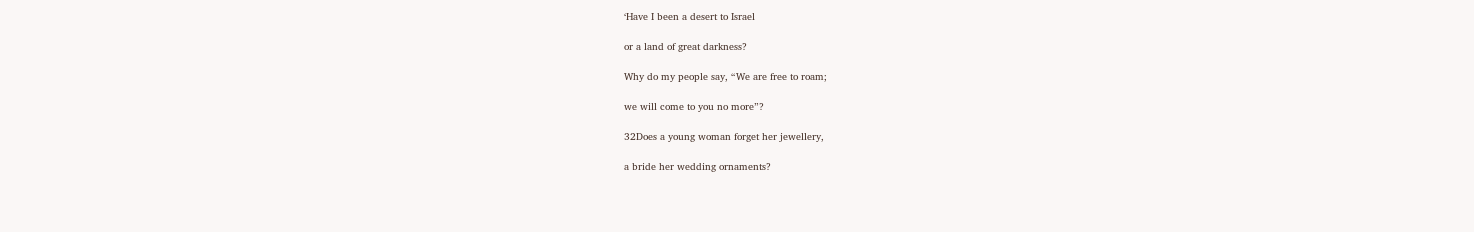‘Have I been a desert to Israel

or a land of great darkness?

Why do my people say, “We are free to roam;

we will come to you no more”?

32Does a young woman forget her jewellery,

a bride her wedding ornaments?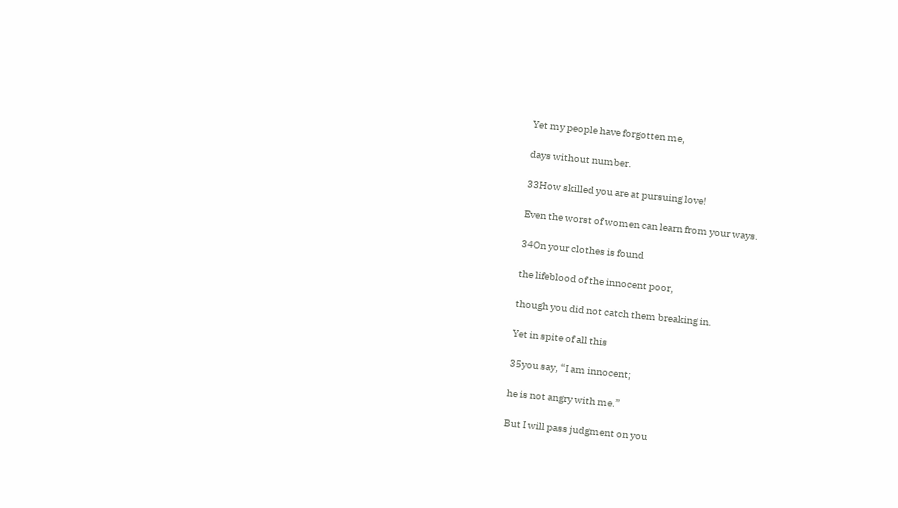Yet my people have forgotten me,

days without number.

33How skilled you are at pursuing love!

Even the worst of women can learn from your ways.

34On your clothes is found

the lifeblood of the innocent poor,

though you did not catch them breaking in.

Yet in spite of all this

35you say, “I am innocent;

he is not angry with me.”

But I will pass judgment on you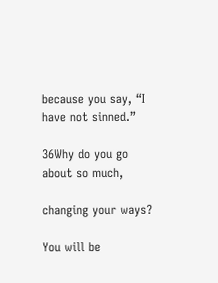because you say, “I have not sinned.”

36Why do you go about so much,

changing your ways?

You will be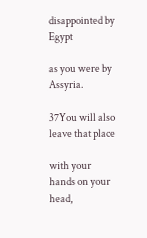disappointed by Egypt

as you were by Assyria.

37You will also leave that place

with your hands on your head,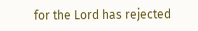for the Lord has rejected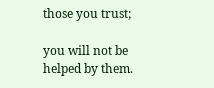those you trust;

you will not be helped by them.